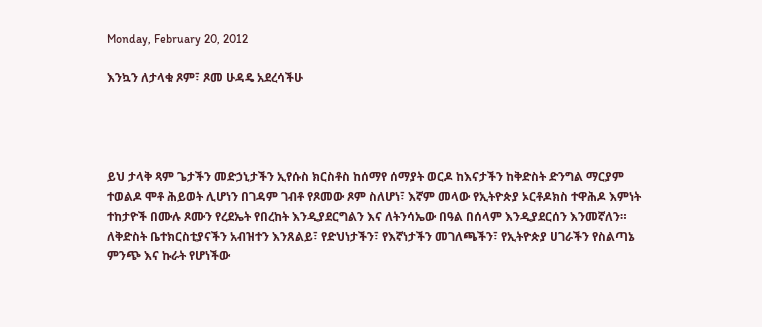Monday, February 20, 2012

እንኳን ለታላቁ ጾም፣ ጾመ ሁዳዴ አደረሳችሁ




ይህ ታላቅ ጻም ጌታችን መድኃኒታችን ኢየሱስ ክርስቶስ ከሰማየ ሰማያት ወርዶ ከእናታችን ከቅድስት ድንግል ማርያም ተወልዶ ሞቶ ሕይወት ሊሆነን በገዳም ገብቶ የጾመው ጾም ስለሆነ፣ እኛም መላው የኢትዮጵያ ኦርቶዶክስ ተዋሕዶ እምነት ተከታዮች በሙሉ ጾሙን የረደኤት የበረከት እንዲያደርግልን እና ለትንሳኤው በዓል በሰላም እንዲያደርሰን እንመኛለን።
ለቅድስት ቤተክርስቲያናችን አብዝተን እንጸልይ፣ የድህነታችን፣ የእኛነታችን መገለጫችን፣ የኢትዮጵያ ሀገራችን የስልጣኔ ምንጭ እና ኩራት የሆነችው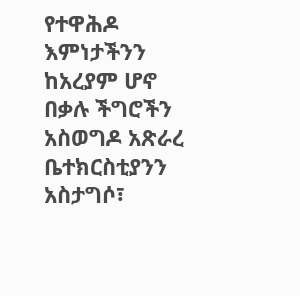የተዋሕዶ እምነታችንን ከአረያም ሆኖ በቃሉ ችግሮችን አስወግዶ አጽራረ ቤተክርስቲያንን አስታግሶ፣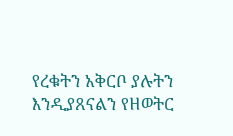የረቁትን አቅርቦ ያሉትን እንዲያጸናልን የዘወትር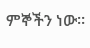ምኞችን ነው።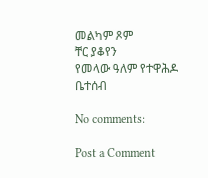መልካም ጾም
ቸር ያቆየን
የመላው ዓለም የተዋሕዶ ቤተሰብ

No comments:

Post a Comment